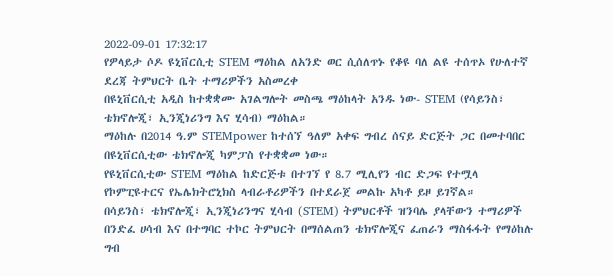2022-09-01 17:32:17
የዎላይታ ሶዶ ዩኒቨርሲቲ STEM ማዕከል ለአንድ ወር ሲሰለጥኑ የቆዩ ባለ ልዩ ተሰጥኦ የሁለተኛ ደረጃ ትምህርት ቤት ተማሪዎችን አስመረቀ
በዩኒቨርሲቲ አዲስ ከተቋቋሙ አገልግሎት መስጫ ማዕከላት አንዱ ነው- STEM (የሳይንስ፣ ቴክኖሎጂ፣ ኢንጂነሪንግ እና ሂሳብ) ማዕከል።
ማዕከሉ በ2014 ዓ.ም STEMpower ከተሰኘ ዓለም አቀፍ ግብረ ሰናይ ድርጅት ጋር በመተባበር በዩኒቨርሲቲው ቴክኖሎጂ ካምፓስ የተቋቋመ ነው።
የዩኒቨርሲቲው STEM ማዕከል ከድርጅቱ በተገኘ የ 8.7 ሚሊየን ብር ድጋፍ የተሟላ የኮምፒዩተርና የኤሌክትሮኒክስ ላብራቶሪዎችን በተደራጀ መልኩ አካቶ ይዞ ይገኛል።
በሳይንስ፣ ቴክኖሎጂ፣ ኢንጂነሪንግና ሂሳብ (STEM) ትምህርቶች ዝንባሌ ያላቸውን ተማሪዎች በንድፈ ሀሳብ እና በተግባር ተኮር ትምህርት በማሰልጠን ቴክኖሎጂና ፈጠራን ማስፋፋት የማዕከሉ ግብ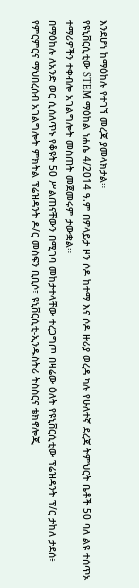እንደሆነ ከማዕከሉ የተገኘ መረጃ ያመላክታል።
የዩኒቨርሲቲው STEM ማዕከል ነሐሴ 4/2014 ዓ.ም በዎላይታ ዞን ሶዶ ከተማ እና ሶዶ ዙሪያ ወረዳ ካሉ የሁለተኛ ደረጃ ትምህርት ቤቶች 50 ባለ ልዩ ተሰጥኦ ተማሪዎችን ተቀብሎ አገልግሎት መስጠት መጀመሩም ታውቋል።
በማዕከሉ ለአንድ ወር ሲሰለጥኑ የቆዩት 50 ሥልጠናቸውን በሚገባ መከታተላቸው ተረጋግጦ በዛሬው ዕለት የዩኒቨርሲቲው ፕሬዝዳንት ፕ/ር ታከለ ታደሰ፥ የምርምርና ማህበረሰብ አገልግሎት ምክትል ፕሬዝዳንት ዶ/ር መስፍን ቢቢሶ፣ ዩኒቨርሲቲ-ኢንዱስትሪ ትስስርና ቴክኖሎጂ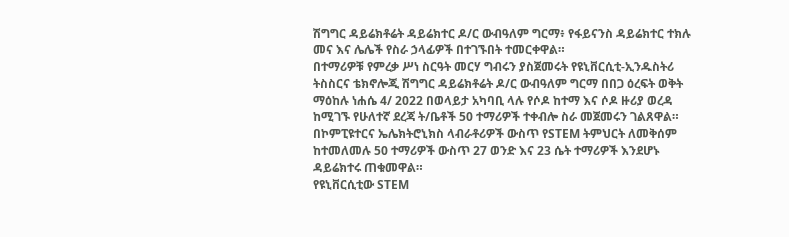ሽግግር ዳይሬክቶሬት ዳይሬክተር ዶ/ር ውብዓለም ግርማ፥ የፋይናንስ ዳይሬክተር ተክሉ መና እና ሌሌች የስራ ኃላፊዎች በተገኙበት ተመርቀዋል።
በተማሪዎቹ የምረቃ ሥነ ስርዓት መርሃ ግብሩን ያስጀመሩት የዩኒቨርሲቲ-ኢንዱስትሪ ትስስርና ቴክኖሎጂ ሽግግር ዳይሬክቶሬት ዶ/ር ውብዓለም ግርማ በበጋ ዕረፍት ወቅት ማዕከሉ ነሐሴ 4/ 2022 በወላይታ አካባቢ ላሉ የሶዶ ከተማ እና ሶዶ ዙሪያ ወረዳ ከሚገኙ የሁለተኛ ደረጃ ት/ቤቶች 50 ተማሪዎች ተቀብሎ ስራ መጀመሩን ገልጸዋል።
በኮምፒዩተርና ኤሌክትሮኒክስ ላብራቶሪዎች ውስጥ የSTEM ትምህርት ለመቅሰም ከተመለመሉ 50 ተማሪዎች ውስጥ 27 ወንድ እና 23 ሴት ተማሪዎች እንደሆኑ ዳይሬክተሩ ጠቁመዋል።
የዩኒቨርሲቲው STEM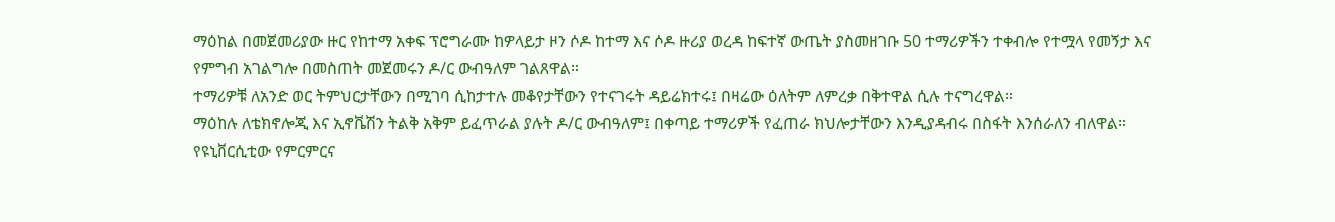ማዕከል በመጀመሪያው ዙር የከተማ አቀፍ ፕሮግራሙ ከዎላይታ ዞን ሶዶ ከተማ እና ሶዶ ዙሪያ ወረዳ ከፍተኛ ውጤት ያስመዘገቡ 50 ተማሪዎችን ተቀብሎ የተሟላ የመኝታ እና የምግብ አገልግሎ በመስጠት መጀመሩን ዶ/ር ውብዓለም ገልጸዋል።
ተማሪዎቹ ለአንድ ወር ትምህርታቸውን በሚገባ ሲከታተሉ መቆየታቸውን የተናገሩት ዳይሬክተሩ፤ በዛሬው ዕለትም ለምረቃ በቅተዋል ሲሉ ተናግረዋል።
ማዕከሉ ለቴክኖሎጂ እና ኢኖቬሽን ትልቅ አቅም ይፈጥራል ያሉት ዶ/ር ውብዓለም፤ በቀጣይ ተማሪዎች የፈጠራ ክህሎታቸውን እንዲያዳብሩ በስፋት እንሰራለን ብለዋል።
የዩኒቨርሲቲው የምርምርና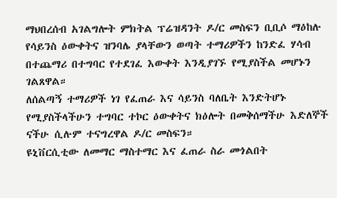ማህበረሰብ አገልግሎት ምክትል ፕሬዝዳንት ዶ/ር መስፍን ቢቢሶ ማዕከሉ የሳይንስ ዕውቀትና ዝንባሌ ያላቸውን ወጣት ተማሪዎችን ከንድፈ ሃሳብ በተጨማሪ በተግባር የተደገፈ እውቀት እንዲያገኙ የሚያስችል መሆኑን ገልጸዋል።
ለሰልጣኝ ተማሪዎች ነገ የፈጠራ እና ሳይንስ ባለቤት እንድትሆኑ የሚያስችላችሁን ተግባር ተኮር ዕውቀትና ክዕሎት በመቅሰማችሁ እድለኞች ናችሁ ሲሉም ተናግረዋል ዶ/ር መስፍን።
ዩኒቨርሲቲው ለመማር ማስተማር እና ፈጠራ ስራ መጎልበት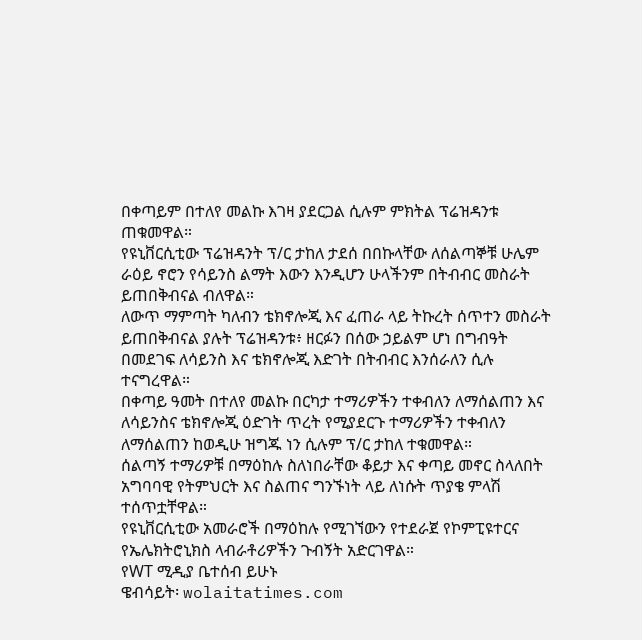በቀጣይም በተለየ መልኩ እገዛ ያደርጋል ሲሉም ምክትል ፕሬዝዳንቱ ጠቁመዋል።
የዩኒቨርሲቲው ፕሬዝዳንት ፕ/ር ታከለ ታደሰ በበኩላቸው ለሰልጣኞቹ ሁሌም ራዕይ ኖሮን የሳይንስ ልማት እውን እንዲሆን ሁላችንም በትብብር መስራት ይጠበቅብናል ብለዋል።
ለውጥ ማምጣት ካለብን ቴክኖሎጂ እና ፈጠራ ላይ ትኩረት ሰጥተን መስራት ይጠበቅብናል ያሉት ፕሬዝዳንቱ፥ ዘርፉን በሰው ኃይልም ሆነ በግብዓት በመደገፍ ለሳይንስ እና ቴክኖሎጂ እድገት በትብብር እንሰራለን ሲሉ ተናግረዋል።
በቀጣይ ዓመት በተለየ መልኩ በርካታ ተማሪዎችን ተቀብለን ለማሰልጠን እና ለሳይንስና ቴክኖሎጂ ዕድገት ጥረት የሚያደርጉ ተማሪዎችን ተቀብለን ለማሰልጠን ከወዲሁ ዝግጁ ነን ሲሉም ፕ/ር ታከለ ተቁመዋል።
ሰልጣኝ ተማሪዎቹ በማዕከሉ ስለነበራቸው ቆይታ እና ቀጣይ መኖር ስላለበት አግባባዊ የትምህርት እና ስልጠና ግንኙነት ላይ ለነሱት ጥያቄ ምላሽ ተሰጥቷቸዋል።
የዩኒቨርሲቲው አመራሮች በማዕከሉ የሚገኘውን የተደራጀ የኮምፒዩተርና የኤሌክትሮኒክስ ላብራቶሪዎችን ጉብኝት አድርገዋል።
የWT ሚዲያ ቤተሰብ ይሁኑ
ዌብሳይት፡ wolaitatimes.com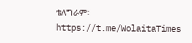ቴለግራም፡ https://t.me/WolaitaTimes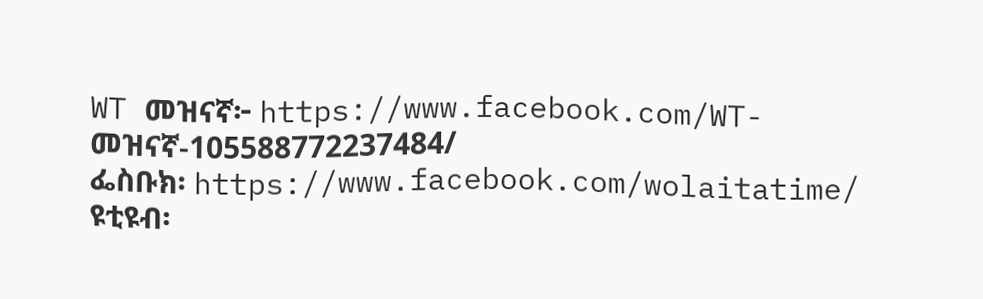WT መዝናኛ፦ https://www.facebook.com/WT-መዝናኛ-105588772237484/
ፌስቡክ፡ https://www.facebook.com/wolaitatime/
ዩቲዩብ፡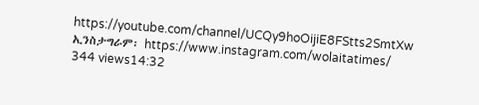https://youtube.com/channel/UCQy9hoOijiE8FStts2SmtXw
ኢንስታግራም፡ https://www.instagram.com/wolaitatimes/
344 views14:32